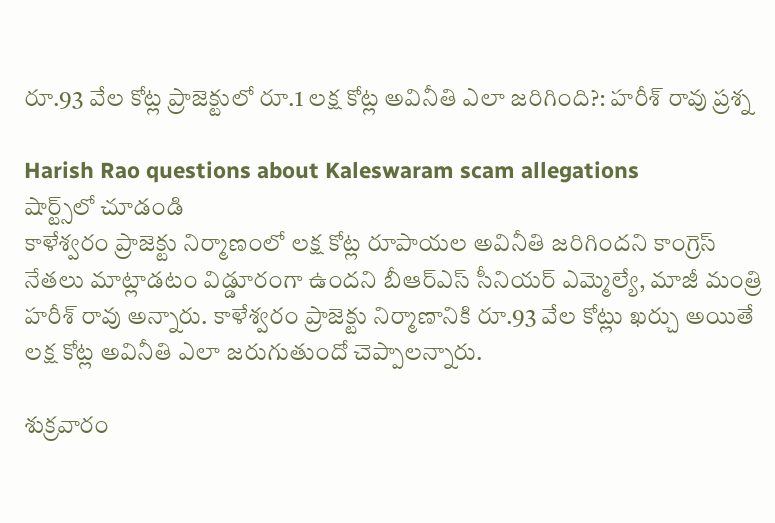రూ.93 వేల కోట్ల ప్రాజెక్టులో రూ.1 లక్ష కోట్ల అవినీతి ఎలా జరిగింది?: హరీశ్ రావు ప్రశ్న

Harish Rao questions about Kaleswaram scam allegations
షార్ట్స్‌లో చూడండి
కాళేశ్వరం ప్రాజెక్టు నిర్మాణంలో లక్ష కోట్ల రూపాయల అవినీతి జరిగిందని కాంగ్రెస్ నేతలు మాట్లాడటం విడ్డూరంగా ఉందని బీఆర్ఎస్ సీనియర్ ఎమ్మెల్యే, మాజీ మంత్రి హరీశ్ రావు అన్నారు. కాళేశ్వరం ప్రాజెక్టు నిర్మాణానికి రూ.93 వేల కోట్లు ఖర్చు అయితే లక్ష కోట్ల అవినీతి ఎలా జరుగుతుందో చెప్పాలన్నారు.

శుక్రవారం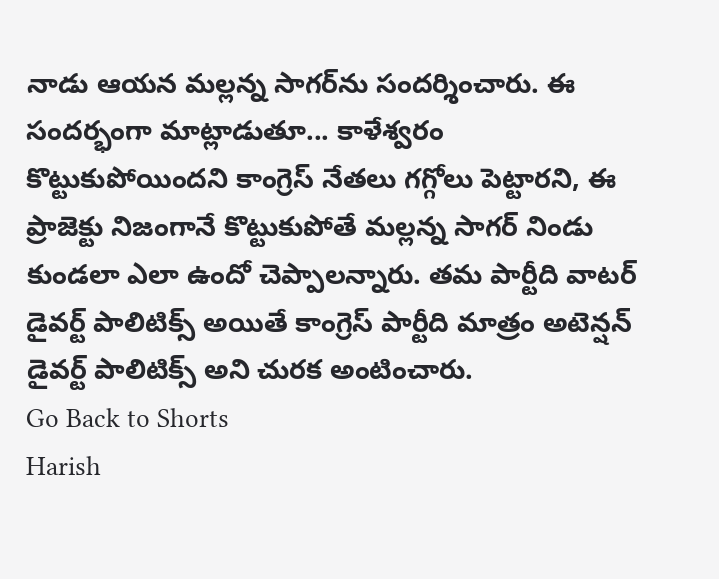నాడు ఆయన మల్లన్న సాగర్‌ను సందర్శించారు. ఈ సందర్భంగా మాట్లాడుతూ... కాళేశ్వరం కొట్టుకుపోయిందని కాంగ్రెస్ నేతలు గగ్గోలు పెట్టారని, ఈ ప్రాజెక్టు నిజంగానే కొట్టుకుపోతే మల్లన్న సాగర్ నిండు కుండలా ఎలా ఉందో చెప్పాలన్నారు. తమ పార్టీది వాటర్ డైవర్ట్ పాలిటిక్స్ అయితే కాంగ్రెస్ పార్టీది మాత్రం అటెన్షన్ డైవర్ట్ పాలిటిక్స్ అని చురక అంటించారు.
Go Back to Shorts
Harish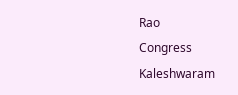Rao
Congress
Kaleshwaram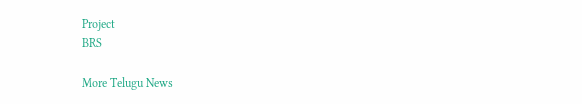Project
BRS

More Telugu News